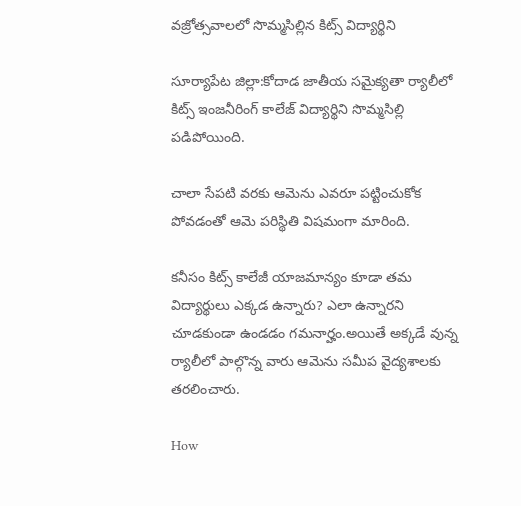వజ్రోత్సవాలలో సొమ్మసిల్లిన కిట్స్ విద్యార్థిని

సూర్యాపేట జిల్లా:కోదాడ జాతీయ సమైక్యతా ర్యాలీలో కిట్స్ ఇంజనీరింగ్ కాలేజ్ విద్యార్థిని సొమ్మసిల్లి పడిపోయింది.

చాలా సేపటి వరకు ఆమెను ఎవరూ పట్టించుకోక పోవడంతో ఆమె పరిస్థితి విషమంగా మారింది.

కనీసం కిట్స్ కాలేజీ యాజమాన్యం కూడా తమ విద్యార్థులు ఎక్కడ ఉన్నారు? ఎలా ఉన్నారని చూడకుండా ఉండడం గమనార్హం.అయితే అక్కడే వున్న ర్యాలీలో పాల్గొన్న వారు ఆమెను సమీప వైద్యశాలకు తరలించారు.

How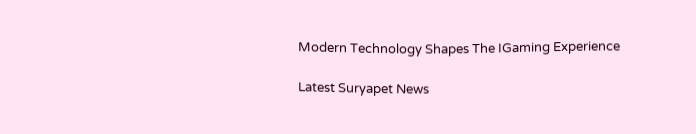Modern Technology Shapes The IGaming Experience

Latest Suryapet News